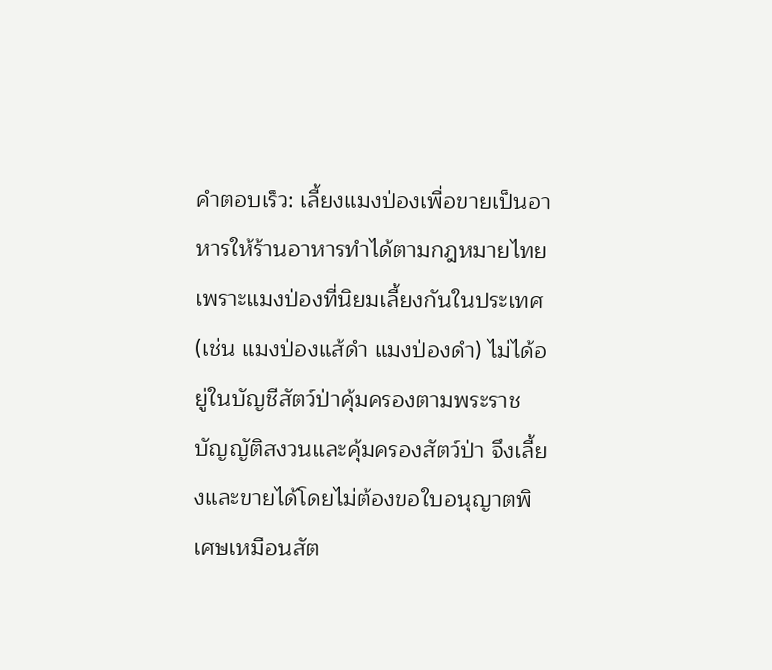คำตอบเร็ว: เลี้ยงแมงป่องเพื่อขายเป็นอาหารให้ร้านอาหารทำได้ตามกฎหมายไทย เพราะแมงป่องที่นิยมเลี้ยงกันในประเทศ (เช่น แมงป่องแส้ดำ แมงป่องดำ) ไม่ได้อยู่ในบัญชีสัตว์ป่าคุ้มครองตามพระราชบัญญัติสงวนและคุ้มครองสัตว์ป่า จึงเลี้ยงและขายได้โดยไม่ต้องขอใบอนุญาตพิเศษเหมือนสัต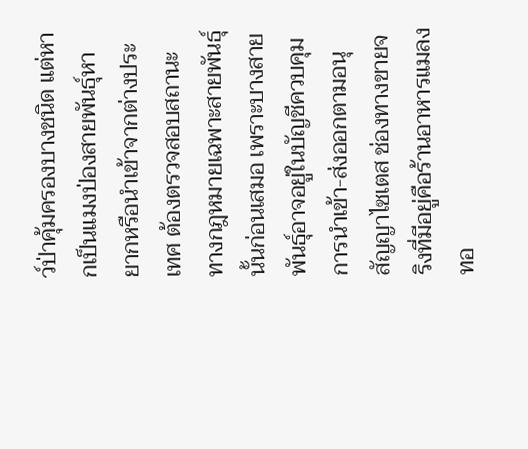ว์ป่าคุ้มครองบางชนิด แต่หากเป็นแมงป่องสายพันธุ์หายากหรือนำเข้าจากต่างประเทศ ต้องตรวจสอบสถานะทางกฎหมายเฉพาะสายพันธุ์นั้นก่อนเสมอ เพราะบางสายพันธุ์อาจอยู่ในบัญชีควบคุมการนำเข้า-ส่งออกตามอนุสัญญาไซเตส ช่องทางขายจริงที่มีอยู่คือร้านอาหารแมลงทอ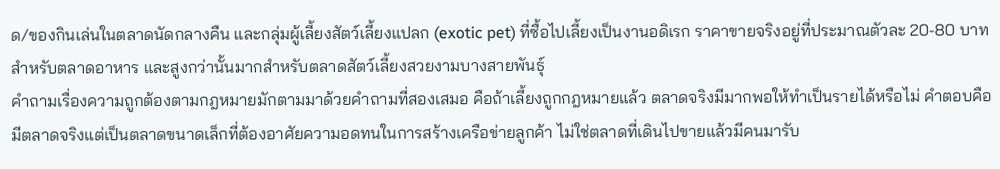ด/ของกินเล่นในตลาดนัดกลางคืน และกลุ่มผู้เลี้ยงสัตว์เลี้ยงแปลก (exotic pet) ที่ซื้อไปเลี้ยงเป็นงานอดิเรก ราคาขายจริงอยู่ที่ประมาณตัวละ 20-80 บาทสำหรับตลาดอาหาร และสูงกว่านั้นมากสำหรับตลาดสัตว์เลี้ยงสวยงามบางสายพันธุ์
คำถามเรื่องความถูกต้องตามกฎหมายมักตามมาด้วยคำถามที่สองเสมอ คือถ้าเลี้ยงถูกกฎหมายแล้ว ตลาดจริงมีมากพอให้ทำเป็นรายได้หรือไม่ คำตอบคือมีตลาดจริงแต่เป็นตลาดขนาดเล็กที่ต้องอาศัยความอดทนในการสร้างเครือข่ายลูกค้า ไม่ใช่ตลาดที่เดินไปขายแล้วมีคนมารับ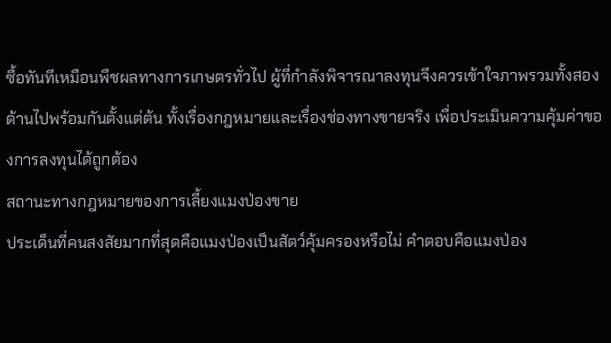ซื้อทันทีเหมือนพืชผลทางการเกษตรทั่วไป ผู้ที่กำลังพิจารณาลงทุนจึงควรเข้าใจภาพรวมทั้งสองด้านไปพร้อมกันตั้งแต่ต้น ทั้งเรื่องกฎหมายและเรื่องช่องทางขายจริง เพื่อประเมินความคุ้มค่าของการลงทุนได้ถูกต้อง
สถานะทางกฎหมายของการเลี้ยงแมงป่องขาย
ประเด็นที่คนสงสัยมากที่สุดคือแมงป่องเป็นสัตว์คุ้มครองหรือไม่ คำตอบคือแมงป่อง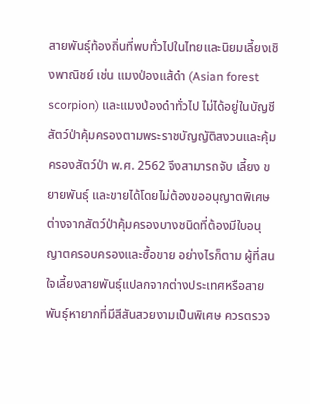สายพันธุ์ท้องถิ่นที่พบทั่วไปในไทยและนิยมเลี้ยงเชิงพาณิชย์ เช่น แมงป่องแส้ดำ (Asian forest scorpion) และแมงป่องดำทั่วไป ไม่ได้อยู่ในบัญชีสัตว์ป่าคุ้มครองตามพระราชบัญญัติสงวนและคุ้มครองสัตว์ป่า พ.ศ. 2562 จึงสามารถจับ เลี้ยง ขยายพันธุ์ และขายได้โดยไม่ต้องขออนุญาตพิเศษ ต่างจากสัตว์ป่าคุ้มครองบางชนิดที่ต้องมีใบอนุญาตครอบครองและซื้อขาย อย่างไรก็ตาม ผู้ที่สนใจเลี้ยงสายพันธุ์แปลกจากต่างประเทศหรือสายพันธุ์หายากที่มีสีสันสวยงามเป็นพิเศษ ควรตรวจ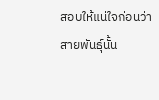สอบให้แน่ใจก่อนว่าสายพันธุ์นั้น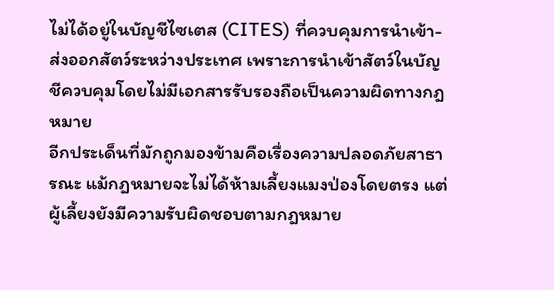ไม่ได้อยู่ในบัญชีไซเตส (CITES) ที่ควบคุมการนำเข้า-ส่งออกสัตว์ระหว่างประเทศ เพราะการนำเข้าสัตว์ในบัญชีควบคุมโดยไม่มีเอกสารรับรองถือเป็นความผิดทางกฎหมาย
อีกประเด็นที่มักถูกมองข้ามคือเรื่องความปลอดภัยสาธารณะ แม้กฎหมายจะไม่ได้ห้ามเลี้ยงแมงป่องโดยตรง แต่ผู้เลี้ยงยังมีความรับผิดชอบตามกฎหมาย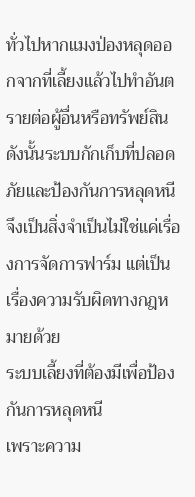ทั่วไปหากแมงป่องหลุดออกจากที่เลี้ยงแล้วไปทำอันตรายต่อผู้อื่นหรือทรัพย์สิน ดังนั้นระบบกักเก็บที่ปลอดภัยและป้องกันการหลุดหนีจึงเป็นสิ่งจำเป็นไม่ใช่แค่เรื่องการจัดการฟาร์ม แต่เป็นเรื่องความรับผิดทางกฎหมายด้วย
ระบบเลี้ยงที่ต้องมีเพื่อป้องกันการหลุดหนี
เพราะความ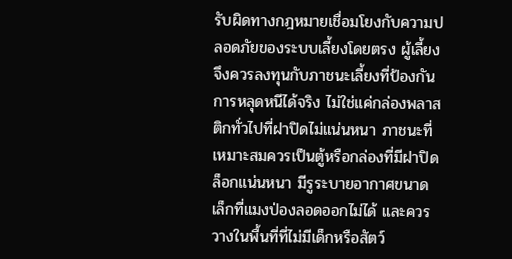รับผิดทางกฎหมายเชื่อมโยงกับความปลอดภัยของระบบเลี้ยงโดยตรง ผู้เลี้ยงจึงควรลงทุนกับภาชนะเลี้ยงที่ป้องกันการหลุดหนีได้จริง ไม่ใช่แค่กล่องพลาสติกทั่วไปที่ฝาปิดไม่แน่นหนา ภาชนะที่เหมาะสมควรเป็นตู้หรือกล่องที่มีฝาปิดล็อกแน่นหนา มีรูระบายอากาศขนาดเล็กที่แมงป่องลอดออกไม่ได้ และควรวางในพื้นที่ที่ไม่มีเด็กหรือสัตว์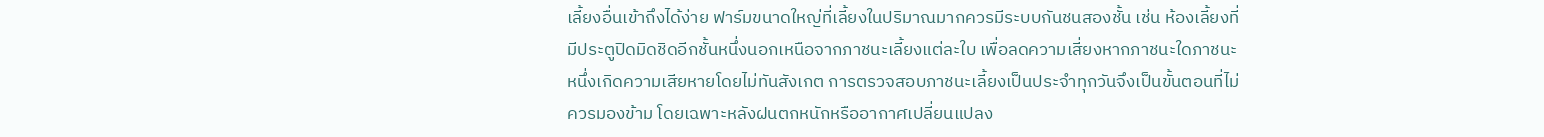เลี้ยงอื่นเข้าถึงได้ง่าย ฟาร์มขนาดใหญ่ที่เลี้ยงในปริมาณมากควรมีระบบกันชนสองชั้น เช่น ห้องเลี้ยงที่มีประตูปิดมิดชิดอีกชั้นหนึ่งนอกเหนือจากภาชนะเลี้ยงแต่ละใบ เพื่อลดความเสี่ยงหากภาชนะใดภาชนะหนึ่งเกิดความเสียหายโดยไม่ทันสังเกต การตรวจสอบภาชนะเลี้ยงเป็นประจำทุกวันจึงเป็นขั้นตอนที่ไม่ควรมองข้าม โดยเฉพาะหลังฝนตกหนักหรืออากาศเปลี่ยนแปลง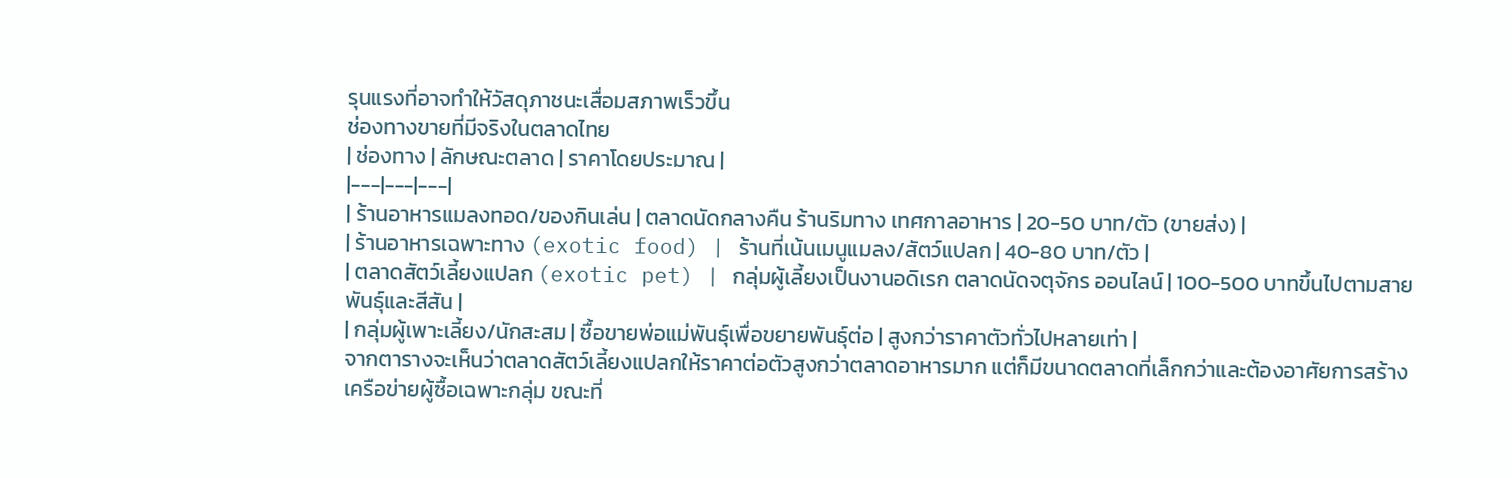รุนแรงที่อาจทำให้วัสดุภาชนะเสื่อมสภาพเร็วขึ้น
ช่องทางขายที่มีจริงในตลาดไทย
| ช่องทาง | ลักษณะตลาด | ราคาโดยประมาณ |
|---|---|---|
| ร้านอาหารแมลงทอด/ของกินเล่น | ตลาดนัดกลางคืน ร้านริมทาง เทศกาลอาหาร | 20-50 บาท/ตัว (ขายส่ง) |
| ร้านอาหารเฉพาะทาง (exotic food) | ร้านที่เน้นเมนูแมลง/สัตว์แปลก | 40-80 บาท/ตัว |
| ตลาดสัตว์เลี้ยงแปลก (exotic pet) | กลุ่มผู้เลี้ยงเป็นงานอดิเรก ตลาดนัดจตุจักร ออนไลน์ | 100-500 บาทขึ้นไปตามสายพันธุ์และสีสัน |
| กลุ่มผู้เพาะเลี้ยง/นักสะสม | ซื้อขายพ่อแม่พันธุ์เพื่อขยายพันธุ์ต่อ | สูงกว่าราคาตัวทั่วไปหลายเท่า |
จากตารางจะเห็นว่าตลาดสัตว์เลี้ยงแปลกให้ราคาต่อตัวสูงกว่าตลาดอาหารมาก แต่ก็มีขนาดตลาดที่เล็กกว่าและต้องอาศัยการสร้างเครือข่ายผู้ซื้อเฉพาะกลุ่ม ขณะที่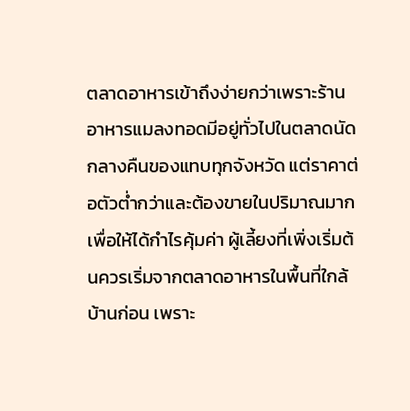ตลาดอาหารเข้าถึงง่ายกว่าเพราะร้านอาหารแมลงทอดมีอยู่ทั่วไปในตลาดนัดกลางคืนของแทบทุกจังหวัด แต่ราคาต่อตัวต่ำกว่าและต้องขายในปริมาณมากเพื่อให้ได้กำไรคุ้มค่า ผู้เลี้ยงที่เพิ่งเริ่มต้นควรเริ่มจากตลาดอาหารในพื้นที่ใกล้บ้านก่อน เพราะ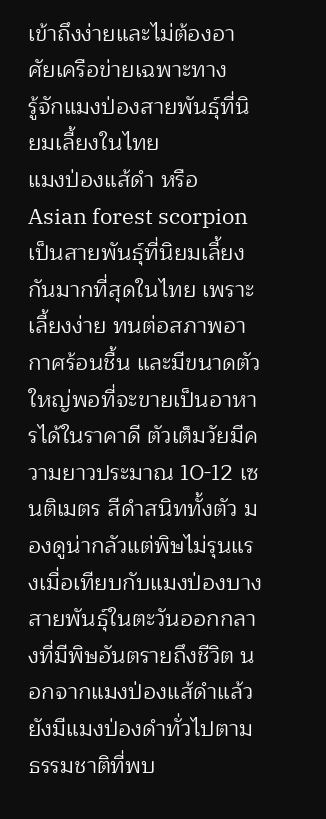เข้าถึงง่ายและไม่ต้องอาศัยเครือข่ายเฉพาะทาง
รู้จักแมงป่องสายพันธุ์ที่นิยมเลี้ยงในไทย
แมงป่องแส้ดำ หรือ Asian forest scorpion เป็นสายพันธุ์ที่นิยมเลี้ยงกันมากที่สุดในไทย เพราะเลี้ยงง่าย ทนต่อสภาพอากาศร้อนชื้น และมีขนาดตัวใหญ่พอที่จะขายเป็นอาหารได้ในราคาดี ตัวเต็มวัยมีความยาวประมาณ 10-12 เซนติเมตร สีดำสนิททั้งตัว มองดูน่ากลัวแต่พิษไม่รุนแรงเมื่อเทียบกับแมงป่องบางสายพันธุ์ในตะวันออกกลางที่มีพิษอันตรายถึงชีวิต นอกจากแมงป่องแส้ดำแล้ว ยังมีแมงป่องดำทั่วไปตามธรรมชาติที่พบ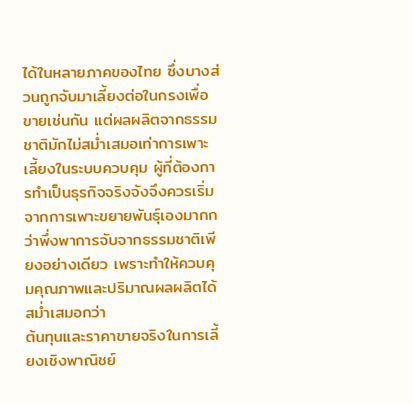ได้ในหลายภาคของไทย ซึ่งบางส่วนถูกจับมาเลี้ยงต่อในกรงเพื่อขายเช่นกัน แต่ผลผลิตจากธรรมชาติมักไม่สม่ำเสมอเท่าการเพาะเลี้ยงในระบบควบคุม ผู้ที่ต้องการทำเป็นธุรกิจจริงจังจึงควรเริ่มจากการเพาะขยายพันธุ์เองมากกว่าพึ่งพาการจับจากธรรมชาติเพียงอย่างเดียว เพราะทำให้ควบคุมคุณภาพและปริมาณผลผลิตได้สม่ำเสมอกว่า
ต้นทุนและราคาขายจริงในการเลี้ยงเชิงพาณิชย์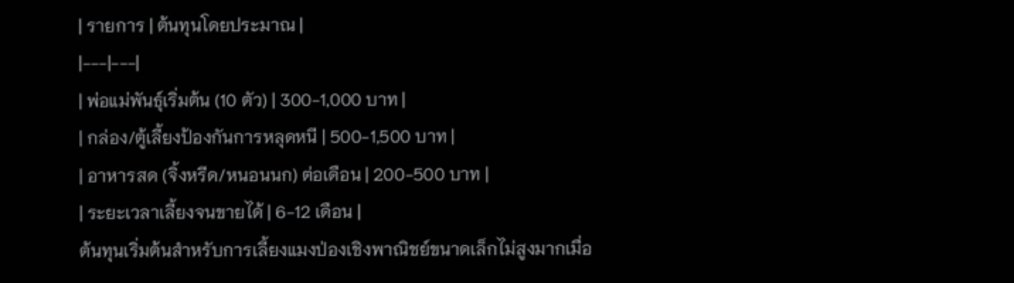| รายการ | ต้นทุนโดยประมาณ |
|---|---|
| พ่อแม่พันธุ์เริ่มต้น (10 ตัว) | 300-1,000 บาท |
| กล่อง/ตู้เลี้ยงป้องกันการหลุดหนี | 500-1,500 บาท |
| อาหารสด (จิ้งหรีด/หนอนนก) ต่อเดือน | 200-500 บาท |
| ระยะเวลาเลี้ยงจนขายได้ | 6-12 เดือน |
ต้นทุนเริ่มต้นสำหรับการเลี้ยงแมงป่องเชิงพาณิชย์ขนาดเล็กไม่สูงมากเมื่อ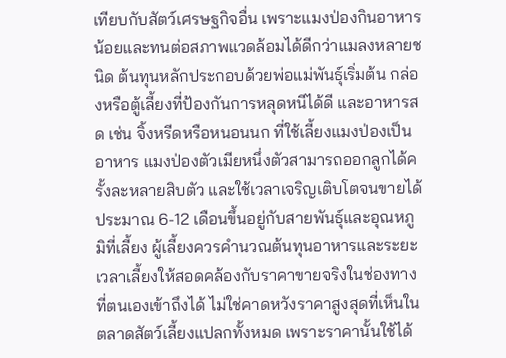เทียบกับสัตว์เศรษฐกิจอื่น เพราะแมงป่องกินอาหารน้อยและทนต่อสภาพแวดล้อมได้ดีกว่าแมลงหลายชนิด ต้นทุนหลักประกอบด้วยพ่อแม่พันธุ์เริ่มต้น กล่องหรือตู้เลี้ยงที่ป้องกันการหลุดหนีได้ดี และอาหารสด เช่น จิ้งหรีดหรือหนอนนก ที่ใช้เลี้ยงแมงป่องเป็นอาหาร แมงป่องตัวเมียหนึ่งตัวสามารถออกลูกได้ครั้งละหลายสิบตัว และใช้เวลาเจริญเติบโตจนขายได้ประมาณ 6-12 เดือนขึ้นอยู่กับสายพันธุ์และอุณหภูมิที่เลี้ยง ผู้เลี้ยงควรคำนวณต้นทุนอาหารและระยะเวลาเลี้ยงให้สอดคล้องกับราคาขายจริงในช่องทางที่ตนเองเข้าถึงได้ ไม่ใช่คาดหวังราคาสูงสุดที่เห็นในตลาดสัตว์เลี้ยงแปลกทั้งหมด เพราะราคานั้นใช้ได้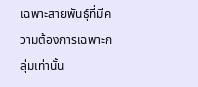เฉพาะสายพันธุ์ที่มีความต้องการเฉพาะกลุ่มเท่านั้น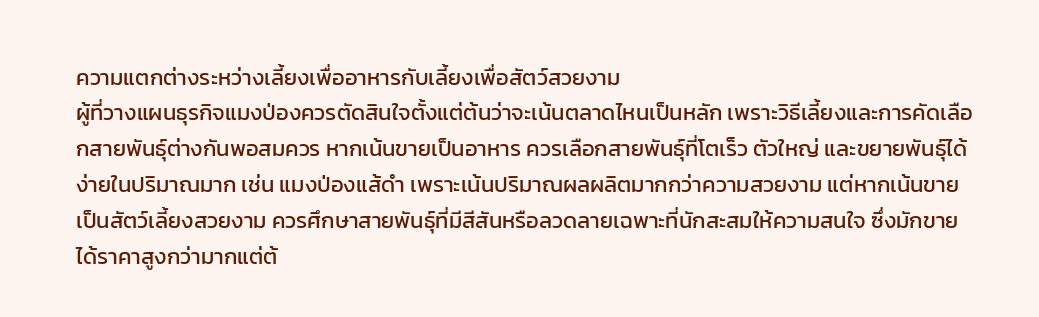ความแตกต่างระหว่างเลี้ยงเพื่ออาหารกับเลี้ยงเพื่อสัตว์สวยงาม
ผู้ที่วางแผนธุรกิจแมงป่องควรตัดสินใจตั้งแต่ต้นว่าจะเน้นตลาดไหนเป็นหลัก เพราะวิธีเลี้ยงและการคัดเลือกสายพันธุ์ต่างกันพอสมควร หากเน้นขายเป็นอาหาร ควรเลือกสายพันธุ์ที่โตเร็ว ตัวใหญ่ และขยายพันธุ์ได้ง่ายในปริมาณมาก เช่น แมงป่องแส้ดำ เพราะเน้นปริมาณผลผลิตมากกว่าความสวยงาม แต่หากเน้นขายเป็นสัตว์เลี้ยงสวยงาม ควรศึกษาสายพันธุ์ที่มีสีสันหรือลวดลายเฉพาะที่นักสะสมให้ความสนใจ ซึ่งมักขายได้ราคาสูงกว่ามากแต่ต้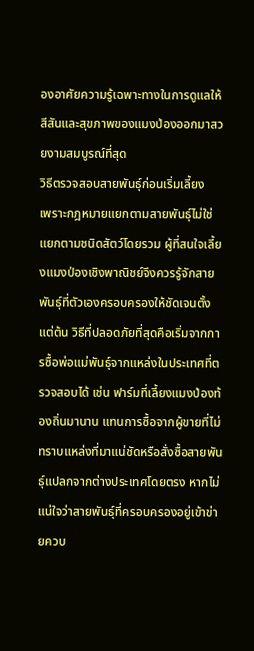องอาศัยความรู้เฉพาะทางในการดูแลให้สีสันและสุขภาพของแมงป่องออกมาสวยงามสมบูรณ์ที่สุด
วิธีตรวจสอบสายพันธุ์ก่อนเริ่มเลี้ยง
เพราะกฎหมายแยกตามสายพันธุ์ไม่ใช่แยกตามชนิดสัตว์โดยรวม ผู้ที่สนใจเลี้ยงแมงป่องเชิงพาณิชย์จึงควรรู้จักสายพันธุ์ที่ตัวเองครอบครองให้ชัดเจนตั้งแต่ต้น วิธีที่ปลอดภัยที่สุดคือเริ่มจากการซื้อพ่อแม่พันธุ์จากแหล่งในประเทศที่ตรวจสอบได้ เช่น ฟาร์มที่เลี้ยงแมงป่องท้องถิ่นมานาน แทนการซื้อจากผู้ขายที่ไม่ทราบแหล่งที่มาแน่ชัดหรือสั่งซื้อสายพันธุ์แปลกจากต่างประเทศโดยตรง หากไม่แน่ใจว่าสายพันธุ์ที่ครอบครองอยู่เข้าข่ายควบ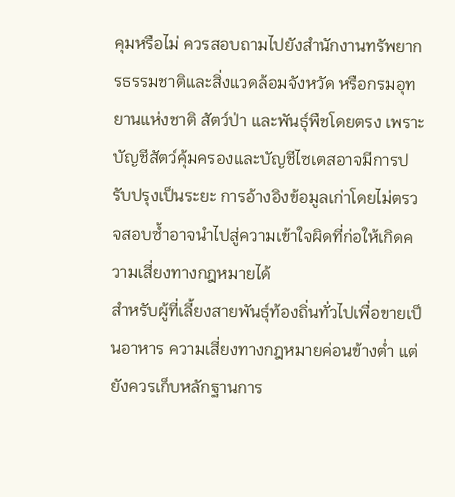คุมหรือไม่ ควรสอบถามไปยังสำนักงานทรัพยากรธรรมชาติและสิ่งแวดล้อมจังหวัด หรือกรมอุทยานแห่งชาติ สัตว์ป่า และพันธุ์พืชโดยตรง เพราะบัญชีสัตว์คุ้มครองและบัญชีไซเตสอาจมีการปรับปรุงเป็นระยะ การอ้างอิงข้อมูลเก่าโดยไม่ตรวจสอบซ้ำอาจนำไปสู่ความเข้าใจผิดที่ก่อให้เกิดความเสี่ยงทางกฎหมายได้
สำหรับผู้ที่เลี้ยงสายพันธุ์ท้องถิ่นทั่วไปเพื่อขายเป็นอาหาร ความเสี่ยงทางกฎหมายค่อนข้างต่ำ แต่ยังควรเก็บหลักฐานการ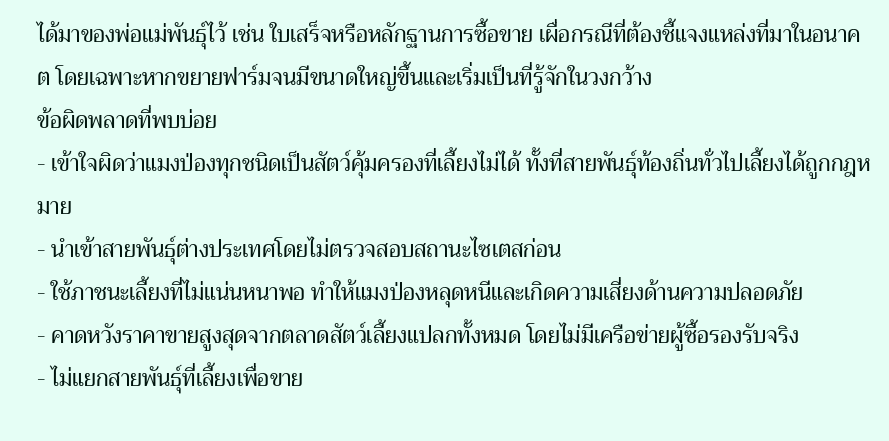ได้มาของพ่อแม่พันธุ์ไว้ เช่น ใบเสร็จหรือหลักฐานการซื้อขาย เผื่อกรณีที่ต้องชี้แจงแหล่งที่มาในอนาคต โดยเฉพาะหากขยายฟาร์มจนมีขนาดใหญ่ขึ้นและเริ่มเป็นที่รู้จักในวงกว้าง
ข้อผิดพลาดที่พบบ่อย
- เข้าใจผิดว่าแมงป่องทุกชนิดเป็นสัตว์คุ้มครองที่เลี้ยงไม่ได้ ทั้งที่สายพันธุ์ท้องถิ่นทั่วไปเลี้ยงได้ถูกกฎหมาย
- นำเข้าสายพันธุ์ต่างประเทศโดยไม่ตรวจสอบสถานะไซเตสก่อน
- ใช้ภาชนะเลี้ยงที่ไม่แน่นหนาพอ ทำให้แมงป่องหลุดหนีและเกิดความเสี่ยงด้านความปลอดภัย
- คาดหวังราคาขายสูงสุดจากตลาดสัตว์เลี้ยงแปลกทั้งหมด โดยไม่มีเครือข่ายผู้ซื้อรองรับจริง
- ไม่แยกสายพันธุ์ที่เลี้ยงเพื่อขาย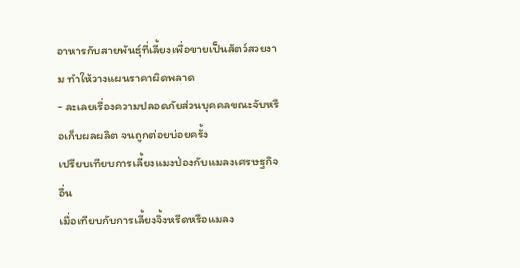อาหารกับสายพันธุ์ที่เลี้ยงเพื่อขายเป็นสัตว์สวยงาม ทำให้วางแผนราคาผิดพลาด
- ละเลยเรื่องความปลอดภัยส่วนบุคคลขณะจับหรือเก็บผลผลิต จนถูกต่อยบ่อยครั้ง
เปรียบเทียบการเลี้ยงแมงป่องกับแมลงเศรษฐกิจอื่น
เมื่อเทียบกับการเลี้ยงจิ้งหรีดหรือแมลง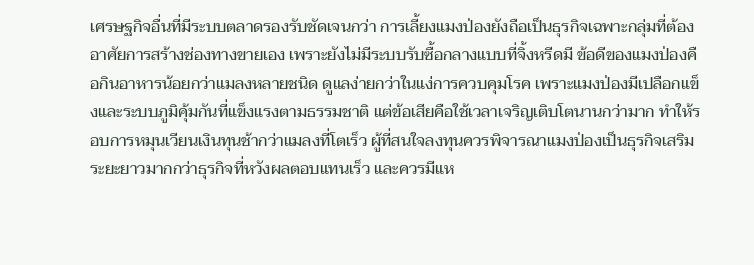เศรษฐกิจอื่นที่มีระบบตลาดรองรับชัดเจนกว่า การเลี้ยงแมงป่องยังถือเป็นธุรกิจเฉพาะกลุ่มที่ต้องอาศัยการสร้างช่องทางขายเอง เพราะยังไม่มีระบบรับซื้อกลางแบบที่จิ้งหรีดมี ข้อดีของแมงป่องคือกินอาหารน้อยกว่าแมลงหลายชนิด ดูแลง่ายกว่าในแง่การควบคุมโรค เพราะแมงป่องมีเปลือกแข็งและระบบภูมิคุ้มกันที่แข็งแรงตามธรรมชาติ แต่ข้อเสียคือใช้เวลาเจริญเติบโตนานกว่ามาก ทำให้รอบการหมุนเวียนเงินทุนช้ากว่าแมลงที่โตเร็ว ผู้ที่สนใจลงทุนควรพิจารณาแมงป่องเป็นธุรกิจเสริมระยะยาวมากกว่าธุรกิจที่หวังผลตอบแทนเร็ว และควรมีแห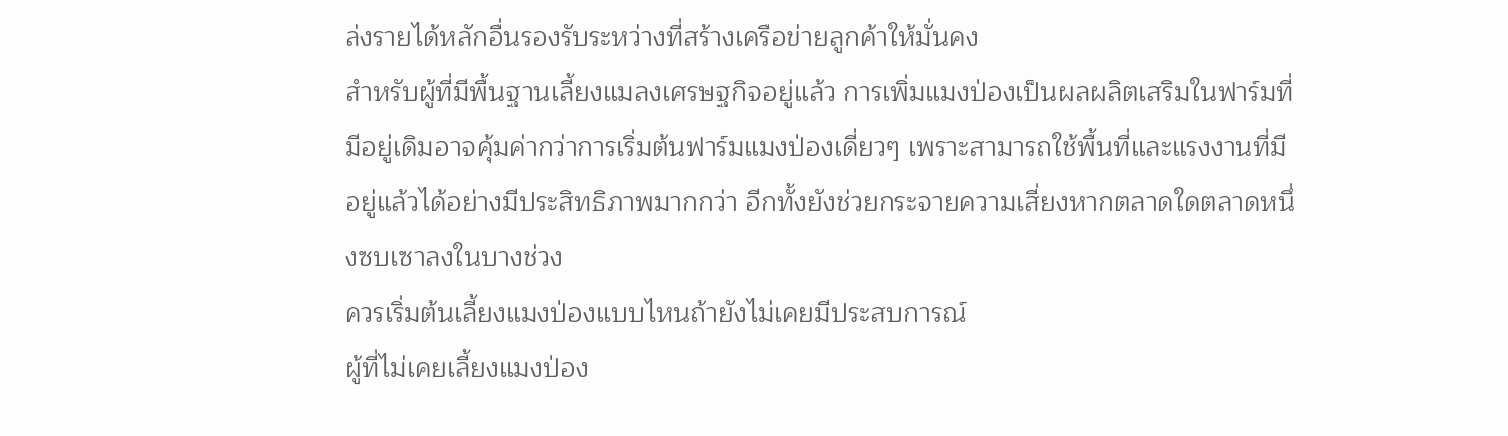ล่งรายได้หลักอื่นรองรับระหว่างที่สร้างเครือข่ายลูกค้าให้มั่นคง
สำหรับผู้ที่มีพื้นฐานเลี้ยงแมลงเศรษฐกิจอยู่แล้ว การเพิ่มแมงป่องเป็นผลผลิตเสริมในฟาร์มที่มีอยู่เดิมอาจคุ้มค่ากว่าการเริ่มต้นฟาร์มแมงป่องเดี่ยวๆ เพราะสามารถใช้พื้นที่และแรงงานที่มีอยู่แล้วได้อย่างมีประสิทธิภาพมากกว่า อีกทั้งยังช่วยกระจายความเสี่ยงหากตลาดใดตลาดหนึ่งซบเซาลงในบางช่วง
ควรเริ่มต้นเลี้ยงแมงป่องแบบไหนถ้ายังไม่เคยมีประสบการณ์
ผู้ที่ไม่เคยเลี้ยงแมงป่อง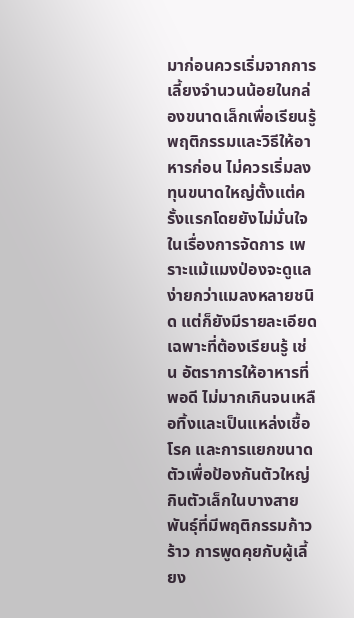มาก่อนควรเริ่มจากการเลี้ยงจำนวนน้อยในกล่องขนาดเล็กเพื่อเรียนรู้พฤติกรรมและวิธีให้อาหารก่อน ไม่ควรเริ่มลงทุนขนาดใหญ่ตั้งแต่ครั้งแรกโดยยังไม่มั่นใจในเรื่องการจัดการ เพราะแม้แมงป่องจะดูแลง่ายกว่าแมลงหลายชนิด แต่ก็ยังมีรายละเอียดเฉพาะที่ต้องเรียนรู้ เช่น อัตราการให้อาหารที่พอดี ไม่มากเกินจนเหลือทิ้งและเป็นแหล่งเชื้อโรค และการแยกขนาดตัวเพื่อป้องกันตัวใหญ่กินตัวเล็กในบางสายพันธุ์ที่มีพฤติกรรมก้าวร้าว การพูดคุยกับผู้เลี้ยง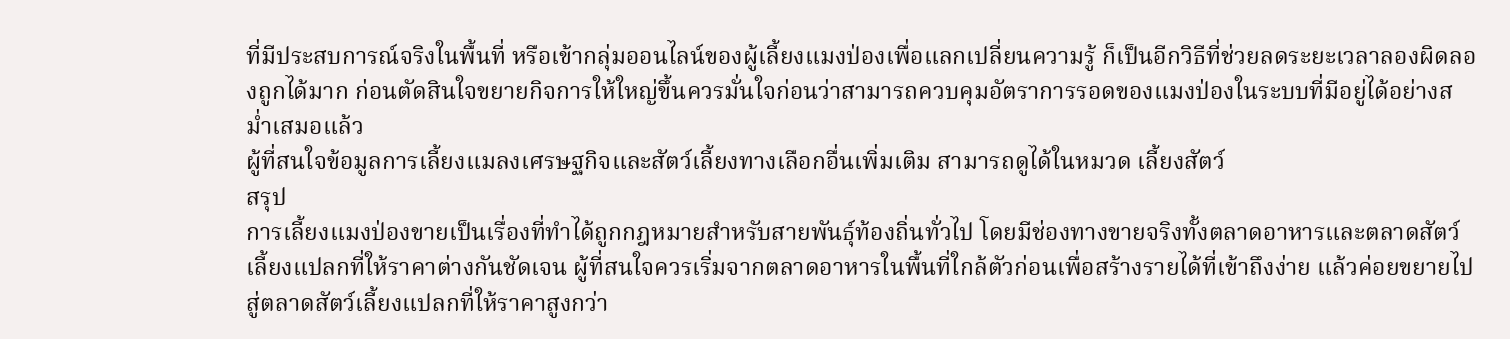ที่มีประสบการณ์จริงในพื้นที่ หรือเข้ากลุ่มออนไลน์ของผู้เลี้ยงแมงป่องเพื่อแลกเปลี่ยนความรู้ ก็เป็นอีกวิธีที่ช่วยลดระยะเวลาลองผิดลองถูกได้มาก ก่อนตัดสินใจขยายกิจการให้ใหญ่ขึ้นควรมั่นใจก่อนว่าสามารถควบคุมอัตราการรอดของแมงป่องในระบบที่มีอยู่ได้อย่างสม่ำเสมอแล้ว
ผู้ที่สนใจข้อมูลการเลี้ยงแมลงเศรษฐกิจและสัตว์เลี้ยงทางเลือกอื่นเพิ่มเติม สามารถดูได้ในหมวด เลี้ยงสัตว์
สรุป
การเลี้ยงแมงป่องขายเป็นเรื่องที่ทำได้ถูกกฎหมายสำหรับสายพันธุ์ท้องถิ่นทั่วไป โดยมีช่องทางขายจริงทั้งตลาดอาหารและตลาดสัตว์เลี้ยงแปลกที่ให้ราคาต่างกันชัดเจน ผู้ที่สนใจควรเริ่มจากตลาดอาหารในพื้นที่ใกล้ตัวก่อนเพื่อสร้างรายได้ที่เข้าถึงง่าย แล้วค่อยขยายไปสู่ตลาดสัตว์เลี้ยงแปลกที่ให้ราคาสูงกว่า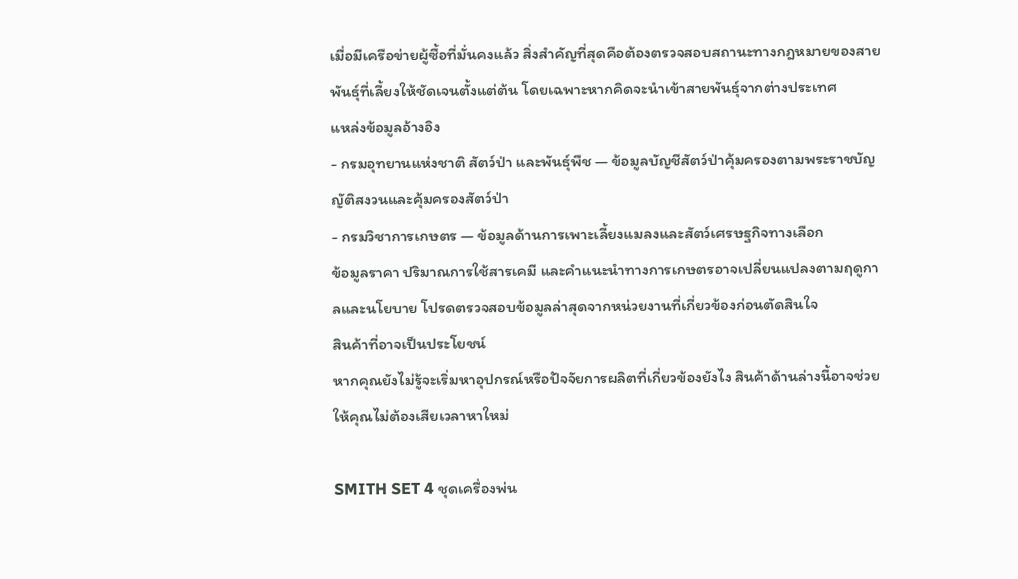เมื่อมีเครือข่ายผู้ซื้อที่มั่นคงแล้ว สิ่งสำคัญที่สุดคือต้องตรวจสอบสถานะทางกฎหมายของสายพันธุ์ที่เลี้ยงให้ชัดเจนตั้งแต่ต้น โดยเฉพาะหากคิดจะนำเข้าสายพันธุ์จากต่างประเทศ
แหล่งข้อมูลอ้างอิง
- กรมอุทยานแห่งชาติ สัตว์ป่า และพันธุ์พืช — ข้อมูลบัญชีสัตว์ป่าคุ้มครองตามพระราชบัญญัติสงวนและคุ้มครองสัตว์ป่า
- กรมวิชาการเกษตร — ข้อมูลด้านการเพาะเลี้ยงแมลงและสัตว์เศรษฐกิจทางเลือก
ข้อมูลราคา ปริมาณการใช้สารเคมี และคำแนะนำทางการเกษตรอาจเปลี่ยนแปลงตามฤดูกาลและนโยบาย โปรดตรวจสอบข้อมูลล่าสุดจากหน่วยงานที่เกี่ยวข้องก่อนตัดสินใจ
สินค้าที่อาจเป็นประโยชน์
หากคุณยังไม่รู้จะเริ่มหาอุปกรณ์หรือปัจจัยการผลิตที่เกี่ยวข้องยังไง สินค้าด้านล่างนี้อาจช่วยให้คุณไม่ต้องเสียเวลาหาใหม่

SMITH SET 4 ชุดเครื่องพ่น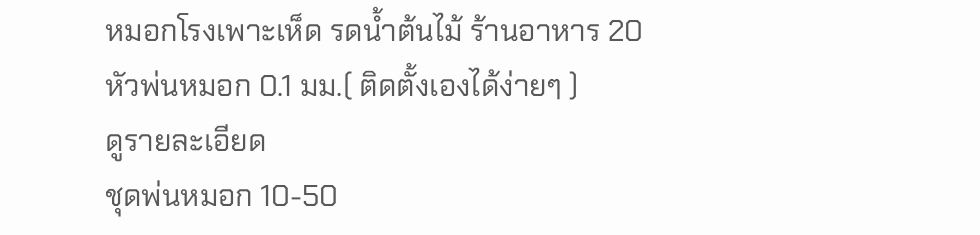หมอกโรงเพาะเห็ด รดน้ำต้นไม้ ร้านอาหาร 20 หัวพ่นหมอก 0.1 มม.( ติดตั้งเองได้ง่ายๆ )
ดูรายละเอียด
ชุดพ่นหมอก 10-50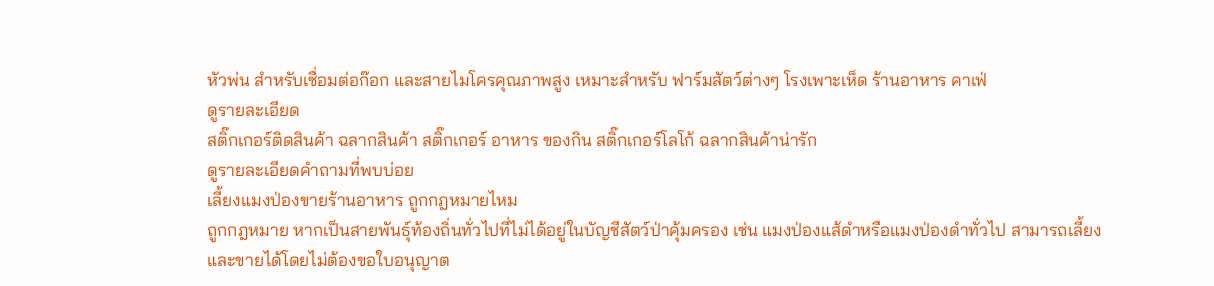หัวพ่น สำหรับเชื่อมต่อก๊อก และสายไมโครคุณภาพสูง เหมาะสำหรับ ฟาร์มสัตว์ต่างๆ โรงเพาะเห็ด ร้านอาหาร คาเฟ่
ดูรายละเอียด
สติ๊กเกอร์ติดสินค้า ฉลากสินค้า สติ๊กเกอร์ อาหาร ของกิน สติ๊กเกอร์โลโก้ ฉลากสินค้าน่ารัก
ดูรายละเอียดคำถามที่พบบ่อย
เลี้ยงแมงป่องขายร้านอาหาร ถูกกฎหมายไหม
ถูกกฎหมาย หากเป็นสายพันธุ์ท้องถิ่นทั่วไปที่ไม่ได้อยู่ในบัญชีสัตว์ป่าคุ้มครอง เช่น แมงป่องแส้ดำหรือแมงป่องดำทั่วไป สามารถเลี้ยงและขายได้โดยไม่ต้องขอใบอนุญาต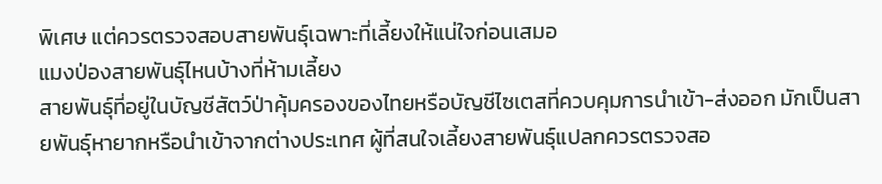พิเศษ แต่ควรตรวจสอบสายพันธุ์เฉพาะที่เลี้ยงให้แน่ใจก่อนเสมอ
แมงป่องสายพันธุ์ไหนบ้างที่ห้ามเลี้ยง
สายพันธุ์ที่อยู่ในบัญชีสัตว์ป่าคุ้มครองของไทยหรือบัญชีไซเตสที่ควบคุมการนำเข้า-ส่งออก มักเป็นสายพันธุ์หายากหรือนำเข้าจากต่างประเทศ ผู้ที่สนใจเลี้ยงสายพันธุ์แปลกควรตรวจสอ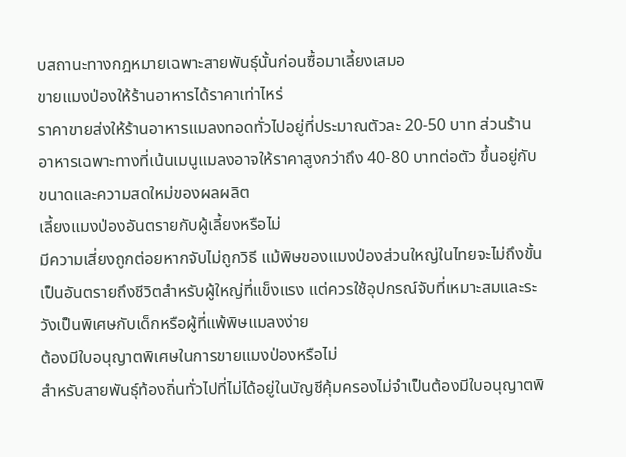บสถานะทางกฎหมายเฉพาะสายพันธุ์นั้นก่อนซื้อมาเลี้ยงเสมอ
ขายแมงป่องให้ร้านอาหารได้ราคาเท่าไหร่
ราคาขายส่งให้ร้านอาหารแมลงทอดทั่วไปอยู่ที่ประมาณตัวละ 20-50 บาท ส่วนร้านอาหารเฉพาะทางที่เน้นเมนูแมลงอาจให้ราคาสูงกว่าถึง 40-80 บาทต่อตัว ขึ้นอยู่กับขนาดและความสดใหม่ของผลผลิต
เลี้ยงแมงป่องอันตรายกับผู้เลี้ยงหรือไม่
มีความเสี่ยงถูกต่อยหากจับไม่ถูกวิธี แม้พิษของแมงป่องส่วนใหญ่ในไทยจะไม่ถึงขั้นเป็นอันตรายถึงชีวิตสำหรับผู้ใหญ่ที่แข็งแรง แต่ควรใช้อุปกรณ์จับที่เหมาะสมและระวังเป็นพิเศษกับเด็กหรือผู้ที่แพ้พิษแมลงง่าย
ต้องมีใบอนุญาตพิเศษในการขายแมงป่องหรือไม่
สำหรับสายพันธุ์ท้องถิ่นทั่วไปที่ไม่ได้อยู่ในบัญชีคุ้มครองไม่จำเป็นต้องมีใบอนุญาตพิ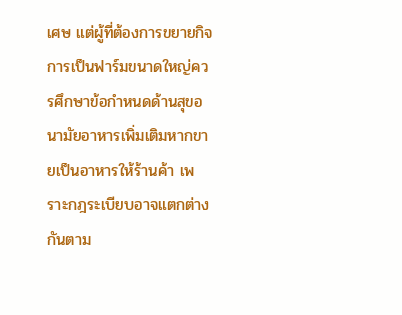เศษ แต่ผู้ที่ต้องการขยายกิจการเป็นฟาร์มขนาดใหญ่ควรศึกษาข้อกำหนดด้านสุขอนามัยอาหารเพิ่มเติมหากขายเป็นอาหารให้ร้านค้า เพราะกฎระเบียบอาจแตกต่างกันตาม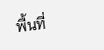พื้นที่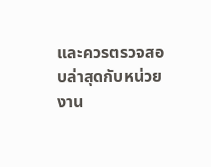และควรตรวจสอบล่าสุดกับหน่วยงาน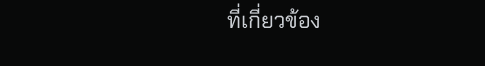ที่เกี่ยวข้อง